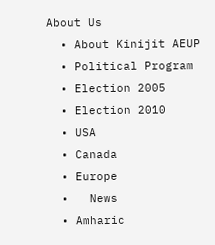About Us
  • About Kinijit AEUP
  • Political Program
  • Election 2005
  • Election 2010
  • USA
  • Canada
  • Europe
  •   News
  • Amharic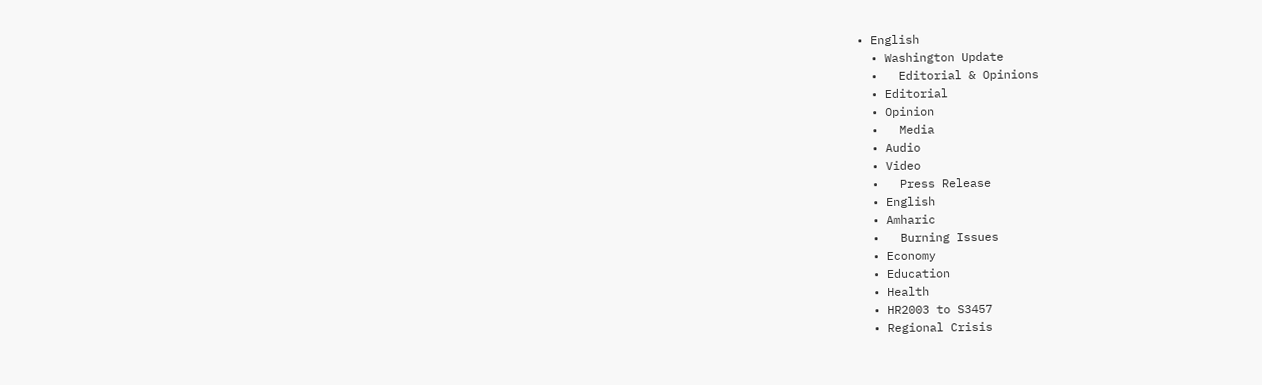• English
  • Washington Update
  •   Editorial & Opinions
  • Editorial
  • Opinion
  •   Media
  • Audio
  • Video
  •   Press Release
  • English
  • Amharic
  •   Burning Issues
  • Economy
  • Education
  • Health
  • HR2003 to S3457
  • Regional Crisis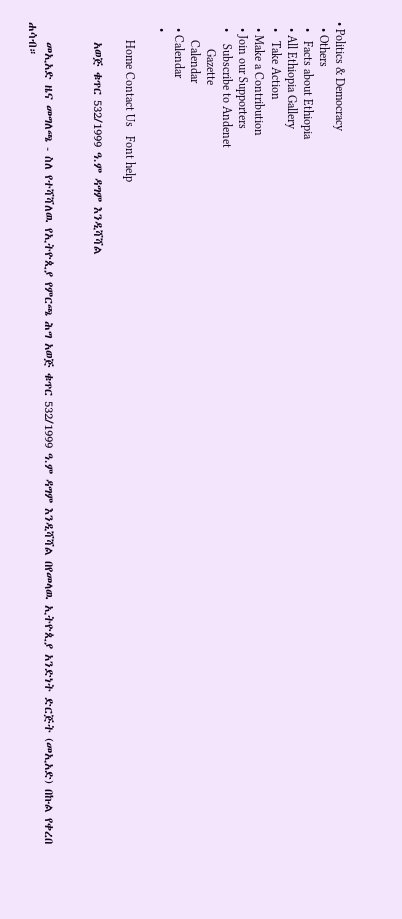• Politics & Democracy
  • Others
  •   Facts about Ethiopia
  • All Ethiopia Gallery
  •   Take Action
  • Make a Contribution
  • Join our Supporters
  •    Subscribe to Andenet
         Gazette
      Calendar
  • Calendar
  •

      Home Contact Us   Font help

    አወጅ ቁጥር 532/1999 ዓ.ም ዳግም እንዲሻሻል


    መኢአድ ዜና መግለጫ - ስለ የተሻሻለዉ የኢትዮጲያ የምርጫ ሕግ አወጅ ቁጥር 532/1999 ዓ.ም ዳግም እንዲሻሻል በየመላዉ ኢትዮጲያ አንድነት ድርጅት (መኢአድ) በኩል የቀረበ ሐሳብ።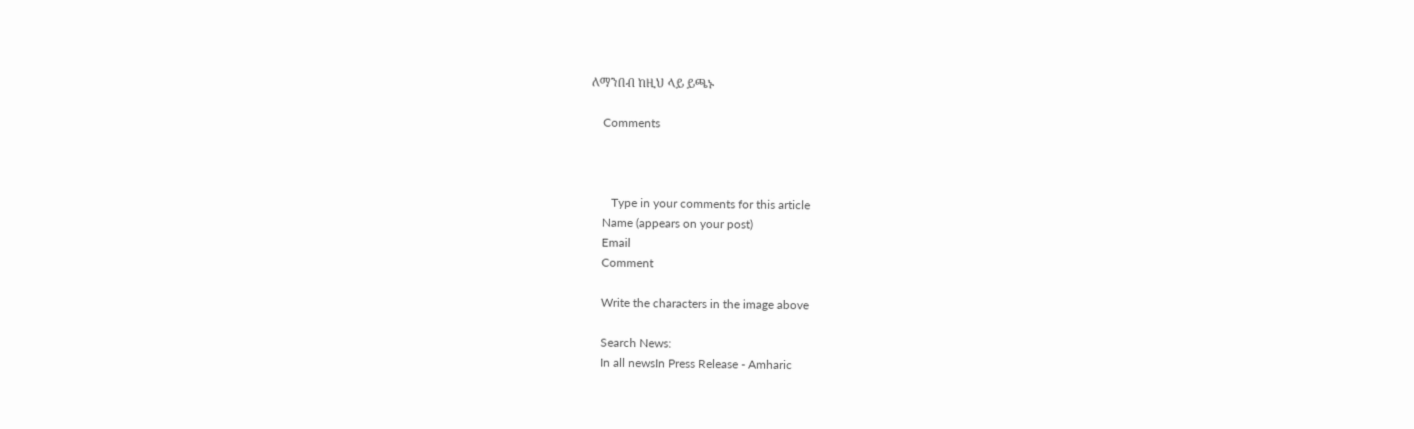ለማንበብ ከዚህ ላይ ይጫኑ

    Comments



       Type in your comments for this article
    Name (appears on your post)
    Email
    Comment

    Write the characters in the image above

    Search News:
    In all newsIn Press Release - Amharic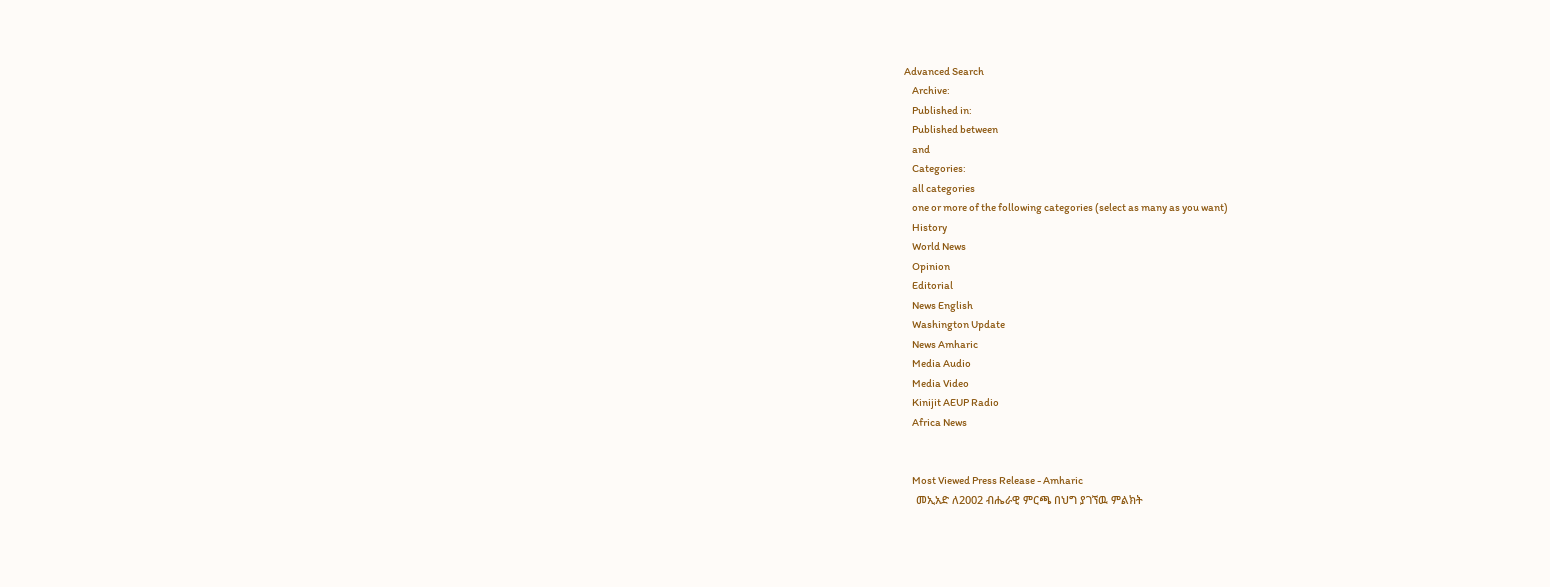Advanced Search
    Archive:
    Published in:
    Published between
    and
    Categories:
    all categories
    one or more of the following categories (select as many as you want)
    History
    World News
    Opinion
    Editorial
    News English
    Washington Update
    News Amharic
    Media Audio
    Media Video
    Kinijit AEUP Radio
    Africa News


    Most Viewed Press Release - Amharic
    መኢአድ ለ2002 ብሔራዊ ምርጫ በህግ ያገኘዉ ምልክት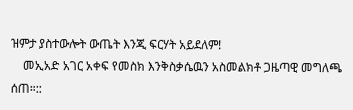ዝምታ ያስተውሎት ውጤት እንጂ ፍርሃት አይደለም!
    መኢአድ አገር አቀፍ የመስክ እንቅስቃሴዉን አስመልክቶ ጋዜጣዊ መግለጫ ሰጠ።::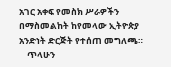አገር አቀፍ የመስክ ሥራዎችን በማስመልከት ከየመላው ኢትዮጵያ አንድነት ድርጅት የተሰጠ መግለጫ።
    ጥላሁን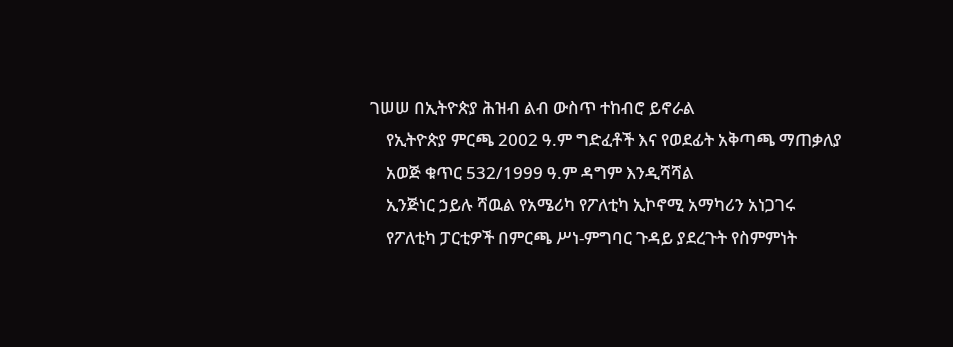ገሠሠ በኢትዮጵያ ሕዝብ ልብ ውስጥ ተከብሮ ይኖራል
    የኢትዮጵያ ምርጫ 2002 ዓ.ም ግድፈቶች እና የወደፊት አቅጣጫ ማጠቃለያ
    አወጅ ቁጥር 532/1999 ዓ.ም ዳግም እንዲሻሻል
    ኢንጅነር ኃይሉ ሻዉል የአሜሪካ የፖለቲካ ኢኮኖሚ አማካሪን አነጋገሩ
    የፖለቲካ ፓርቲዎች በምርጫ ሥነ-ምግባር ጉዳይ ያደረጉት የስምምነት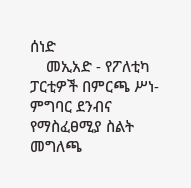ሰነድ
    መኢአድ - የፖለቲካ ፓርቲዎች በምርጫ ሥነ-ምግባር ደንብና የማስፈፀሚያ ስልት መግለጫ